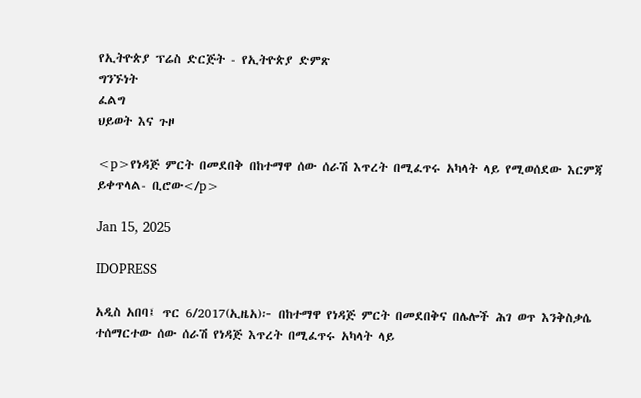የኢትዮጵያ ፕሬስ ድርጅት - የኢትዮጵያ ድምጽ
ግንኙነት
ፈልግ
ህይወት እና ጉዞ

<p>የነዳጅ ምርት በመደበቅ በከተማዋ ሰው ሰራሽ እጥረት በሚፈጥሩ አካላት ላይ የሚወሰደው እርምጃ ይቀጥላል- ቢሮው</p>

Jan 15, 2025

IDOPRESS

አዲስ አበባ፤ ጥር 6/2017(ኢዜአ)፦ በከተማዋ የነዳጅ ምርት በመደበቅና በሌሎች ሕገ ወጥ እንቅስቃሴ ተሰማርተው ሰው ሰራሽ የነዳጅ እጥረት በሚፈጥሩ አካላት ላይ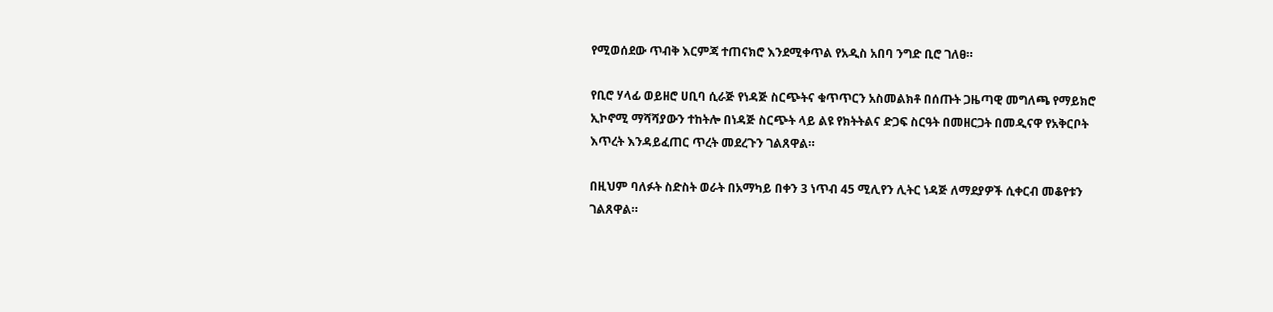የሚወሰደው ጥብቅ እርምጃ ተጠናክሮ እንደሚቀጥል የአዲስ አበባ ንግድ ቢሮ ገለፀ።

የቢሮ ሃላፊ ወይዘሮ ሀቢባ ሲራጅ የነዳጅ ስርጭትና ቁጥጥርን አስመልክቶ በሰጡት ጋዜጣዊ መግለጫ የማይክሮ ኢኮኖሚ ማሻሻያውን ተከትሎ በነዳጅ ስርጭት ላይ ልዩ የክትትልና ድጋፍ ስርዓት በመዘርጋት በመዲናዋ የአቅርቦት እጥረት እንዳይፈጠር ጥረት መደረጉን ገልጸዋል።

በዚህም ባለፉት ስድስት ወራት በአማካይ በቀን 3 ነጥብ 45 ሚሊየን ሊትር ነዳጅ ለማደያዎች ሲቀርብ መቆየቱን ገልጸዋል።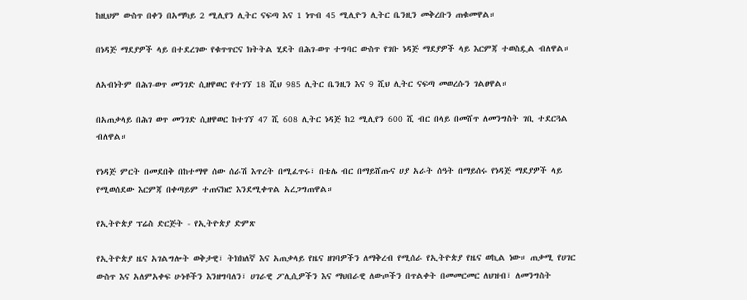ከዚህም ውስጥ በቀን በአማካይ 2 ሚሊየን ሊትር ናፍጣ እና 1 ነጥብ 45 ሚሊዮን ሊትር ቤንዚን መቅረቡን ጠቁመዋል።

በነዳጅ ማደያዎች ላይ በተደረገው የቁጥጥርና ክትትል ሂደት በሕገ-ወጥ ተግባር ውስጥ የገቡ ነዳጅ ማደያዎች ላይ እርምጃ ተወስዷል ብለዋል።

ለአብነትም በሕገ-ወጥ መንገድ ሲዘዋወር የተገኘ 18 ሺህ 985 ሊትር ቤንዚን እና 9 ሺህ ሊትር ናፍጣ መወረሱን ገልፀዋል።

በአጠቃላይ በሕገ ወጥ መንገድ ሲዘዋወር ከተገኘ 47 ሺ 608 ሊትር ነዳጅ ከ2 ሚሊየን 600 ሺ ብር በላይ በመሸጥ ለመንግስት ገቢ ተደርጓል ብለዋል።

የነዳጅ ምርት በመደበቅ በከተማዋ ሰው ሰራሽ እጥረት በሚፈጥሩ፣ በቴሌ ብር በማይሸጡና ሀያ አራት ሰዓት በማይሰሩ የነዳጅ ማደያዎች ላይ የሚወሰደው እርምጃ በቀጣይም ተጠናክሮ እንደሚቀጥል አረጋግጠዋል።

የኢትዮጵያ ፕሬስ ድርጅት - የኢትዮጵያ ድምጽ

የኢትዮጵያ ዜና አገልግሎት ወቅታዊ፣ ትክክለኛ እና አጠቃላይ የዜና ዘገባዎችን ለማቅረብ የሚሰራ የኢትዮጵያ የዜና ወኪል ነው። ጠቃሚ የሀገር ውስጥ እና አለምአቀፍ ሁነቶችን እንዘግባለን፣ ሀገራዊ ፖሊሲዎችን እና ማህበራዊ ለውጦችን በጥልቀት በመመርመር ለህዝብ፣ ለመንግስት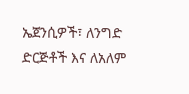ኤጀንሲዎች፣ ለንግድ ድርጅቶች እና ለአለም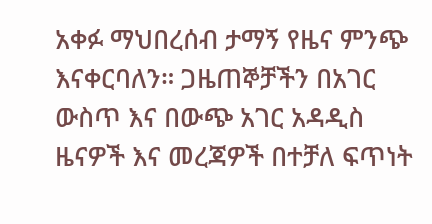አቀፉ ማህበረሰብ ታማኝ የዜና ምንጭ እናቀርባለን። ጋዜጠኞቻችን በአገር ውስጥ እና በውጭ አገር አዳዲስ ዜናዎች እና መረጃዎች በተቻለ ፍጥነት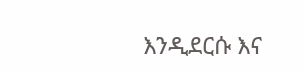እንዲደርሱ እና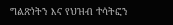ግልጽነትን እና የህዝብ ተሳትፎን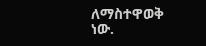ለማስተዋወቅ ነው.